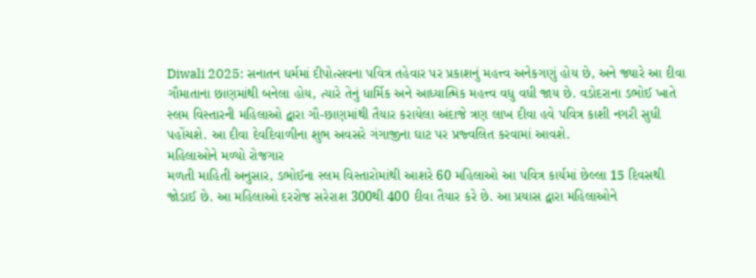Diwali 2025: સનાતન ધર્મમાં દીપોત્સવના પવિત્ર તહેવાર પર પ્રકાશનું મહત્ત્વ અનેકગણું હોય છે, અને જ્યારે આ દીવા ગૌમાતાના છાણમાંથી બનેલા હોય, ત્યારે તેનું ધાર્મિક અને આધ્યાત્મિક મહત્ત્વ વધુ વધી જાય છે. વડોદરાના ડભોઈ ખાતે સ્લમ વિસ્તારની મહિલાઓ દ્વારા ગૌ-છાણમાંથી તૈયાર કરાયેલા અંદાજે ત્રણ લાખ દીવા હવે પવિત્ર કાશી નગરી સુધી પહોંચશે. આ દીવા દેવદિવાળીના શુભ અવસરે ગંગાજીના ઘાટ પર પ્રજ્વલિત કરવામાં આવશે.
મહિલાઓને મળ્યો રોજગાર
મળતી માહિતી અનુસાર, ડભોઈના સ્લમ વિસ્તારોમાંથી આશરે 60 મહિલાઓ આ પવિત્ર કાર્યમાં છેલ્લા 15 દિવસથી જોડાઈ છે. આ મહિલાઓ દરરોજ સરેરાશ 300થી 400 દીવા તૈયાર કરે છે. આ પ્રયાસ દ્વારા મહિલાઓને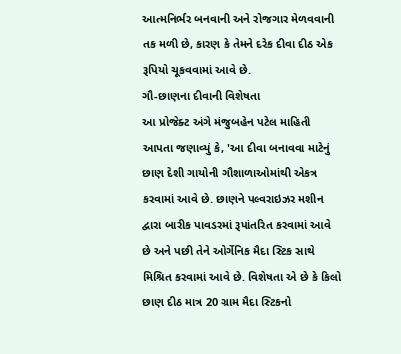આત્મનિર્ભર બનવાની અને રોજગાર મેળવવાની તક મળી છે, કારણ કે તેમને દરેક દીવા દીઠ એક રૂપિયો ચૂકવવામાં આવે છે.
ગૌ-છાણના દીવાની વિશેષતા
આ પ્રોજેક્ટ અંગે મંજુબહેન પટેલ માહિતી આપતા જણાવ્યું કે, 'આ દીવા બનાવવા માટેનું છાણ દેશી ગાયોની ગૌશાળાઓમાંથી એકત્ર કરવામાં આવે છે. છાણને પલ્વરાઇઝર મશીન દ્વારા બારીક પાવડરમાં રૂપાંતરિત કરવામાં આવે છે અને પછી તેને ઓર્ગેનિક મૈદા સ્ટિક સાથે મિશ્રિત કરવામાં આવે છે. વિશેષતા એ છે કે કિલો છાણ દીઠ માત્ર 20 ગ્રામ મૈદા સ્ટિકનો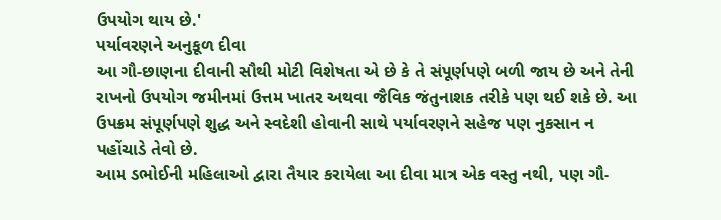ઉપયોગ થાય છે.'
પર્યાવરણને અનુકૂળ દીવા
આ ગૌ-છાણના દીવાની સૌથી મોટી વિશેષતા એ છે કે તે સંપૂર્ણપણે બળી જાય છે અને તેની રાખનો ઉપયોગ જમીનમાં ઉત્તમ ખાતર અથવા જૈવિક જંતુનાશક તરીકે પણ થઈ શકે છે. આ ઉપક્રમ સંપૂર્ણપણે શુદ્ધ અને સ્વદેશી હોવાની સાથે પર્યાવરણને સહેજ પણ નુકસાન ન પહોંચાડે તેવો છે.
આમ ડભોઈની મહિલાઓ દ્વારા તૈયાર કરાયેલા આ દીવા માત્ર એક વસ્તુ નથી, પણ ગૌ-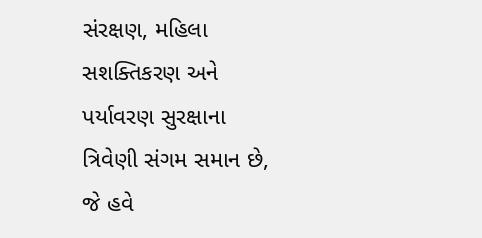સંરક્ષણ, મહિલા સશક્તિકરણ અને પર્યાવરણ સુરક્ષાના ત્રિવેણી સંગમ સમાન છે, જે હવે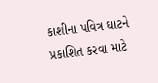કાશીના પવિત્ર ઘાટને પ્રકાશિત કરવા માટે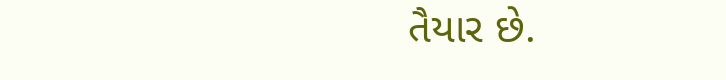તૈયાર છે.